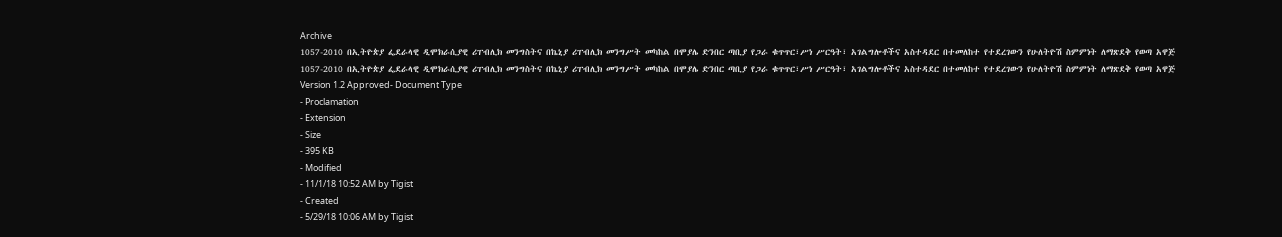Archive
1057-2010 በኢትዮጵያ ፌደራላዊ ዲሞክራሲያዊ ሪፐብሊክ መንግስትና በኬኒያ ሪፐብሊክ መንግሥት መካከል በሞያሌ ድንበር ጣቢያ የጋራ ቁጥጥር፣ሥነ ሥርዓት፣ አገልግሎቶችና አስተዳደር በተመለከተ የተደረገውን የሁለትዮሽ ስምምነት ለማጽደቅ የወጣ አዋጅ
1057-2010 በኢትዮጵያ ፌደራላዊ ዲሞክራሲያዊ ሪፐብሊክ መንግስትና በኬኒያ ሪፐብሊክ መንግሥት መካከል በሞያሌ ድንበር ጣቢያ የጋራ ቁጥጥር፣ሥነ ሥርዓት፣ አገልግሎቶችና አስተዳደር በተመለከተ የተደረገውን የሁለትዮሽ ስምምነት ለማጽደቅ የወጣ አዋጅ
Version 1.2 Approved- Document Type
- Proclamation
- Extension
- Size
- 395 KB
- Modified
- 11/1/18 10:52 AM by Tigist
- Created
- 5/29/18 10:06 AM by Tigist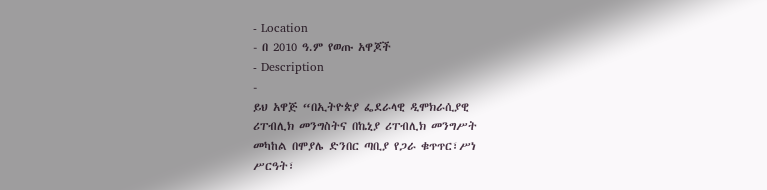- Location
- በ 2010 ዓ.ም የወጡ አዋጆች
- Description
-
ይህ አዋጅ “በኢትዮጵያ ፌደራላዊ ዲሞክራሲያዊ
ሪፐብሊክ መንግስትና በኬኒያ ሪፐብሊክ መንግሥት
መካከል በሞያሌ ድንበር ጣቢያ የጋራ ቁጥጥር፣ሥነ
ሥርዓት፣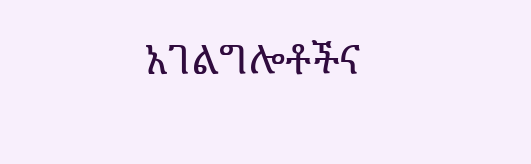አገልግሎቶችና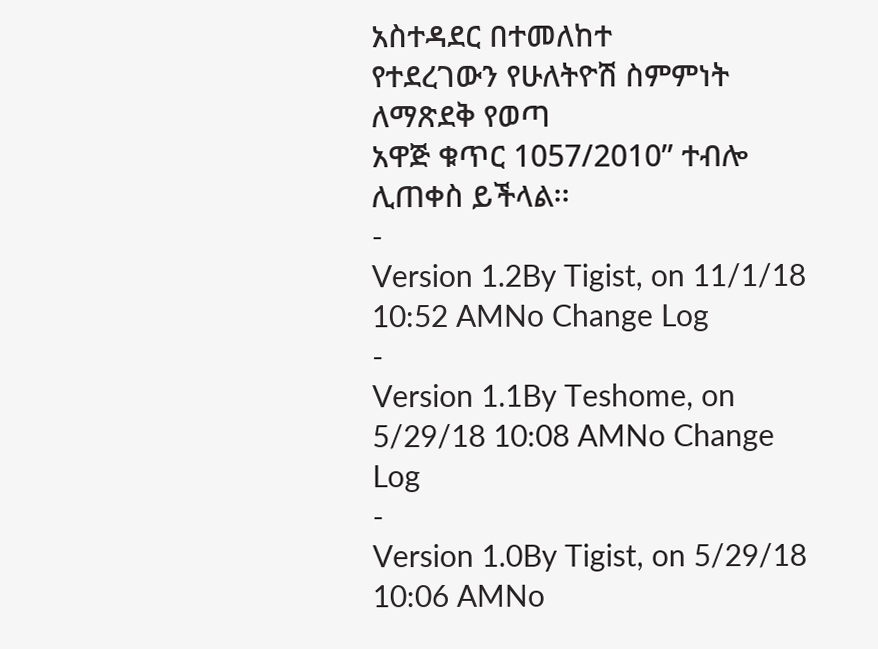አስተዳደር በተመለከተ
የተደረገውን የሁለትዮሽ ስምምነት ለማጽደቅ የወጣ
አዋጅ ቁጥር 1057/2010” ተብሎ ሊጠቀስ ይችላል፡፡
-
Version 1.2By Tigist, on 11/1/18 10:52 AMNo Change Log
-
Version 1.1By Teshome, on 5/29/18 10:08 AMNo Change Log
-
Version 1.0By Tigist, on 5/29/18 10:06 AMNo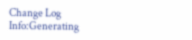Change Log
Info:Generating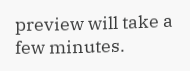preview will take a few minutes.